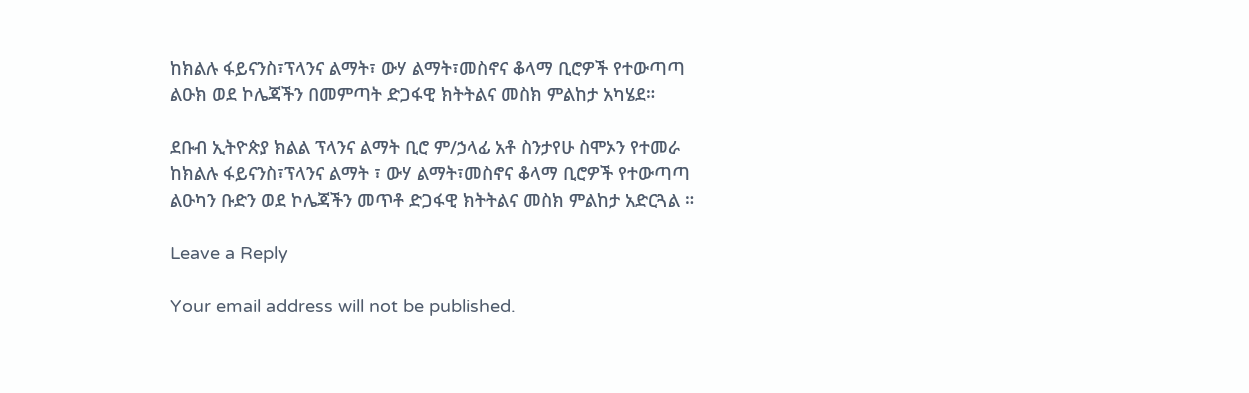ከክልሉ ፋይናንስ፣ፕላንና ልማት፣ ውሃ ልማት፣መስኖና ቆላማ ቢሮዎች የተውጣጣ ልዑክ ወደ ኮሌጃችን በመምጣት ድጋፋዊ ክትትልና መስክ ምልከታ አካሄደ።

ደቡብ ኢትዮጵያ ክልል ፕላንና ልማት ቢሮ ም/ኃላፊ አቶ ስንታየሁ ስሞኦን የተመራ ከክልሉ ፋይናንስ፣ፕላንና ልማት ፣ ውሃ ልማት፣መስኖና ቆላማ ቢሮዎች የተውጣጣ ልዑካን ቡድን ወደ ኮሌጃችን መጥቶ ድጋፋዊ ክትትልና መስክ ምልከታ አድርጓል ።

Leave a Reply

Your email address will not be published.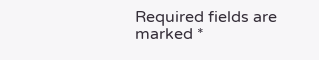Required fields are marked *